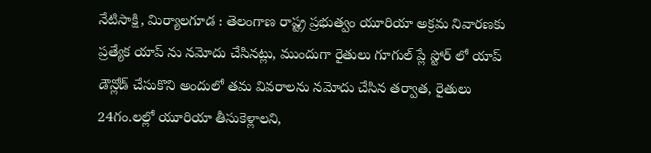నేటిసాక్షి, మిర్యాలగూడ : తెలంగాణ రాష్ట్ర ప్రభుత్వం యూరియా అక్రమ నివారణకు ప్రత్యేక యాప్ ను నమోదు చేసినట్లు, ముందుగా రైతులు గూగుల్ ప్లే స్టోర్ లో యాప్ డౌన్లోడ్ చేసుకొని అందులో తమ వివరాలను నమోదు చేసిన తర్వాత, రైతులు 24గం.లల్లో యూరియా తీసుకెళ్లాలని,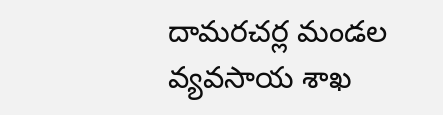దామరచర్ల మండల వ్యవసాయ శాఖ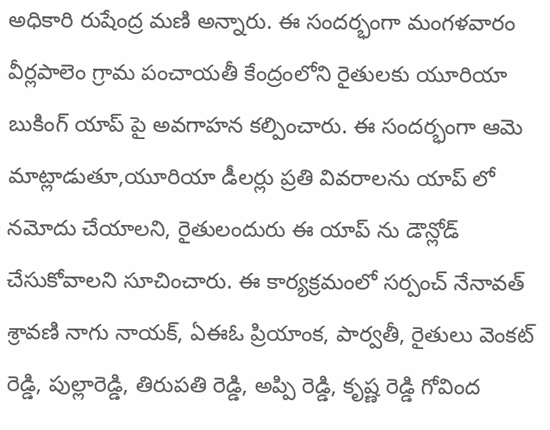అధికారి రుషేంద్ర మణి అన్నారు. ఈ సందర్భంగా మంగళవారం వీర్లపాలెం గ్రామ పంచాయతీ కేంద్రంలోని రైతులకు యూరియా బుకింగ్ యాప్ పై అవగాహన కల్పించారు. ఈ సందర్భంగా ఆమె మాట్లాడుతూ,యూరియా డీలర్లు ప్రతి వివరాలను యాప్ లో నమోదు చేయాలని, రైతులందురు ఈ యాప్ ను డౌన్లోడ్ చేసుకోవాలని సూచించారు. ఈ కార్యక్రమంలో సర్పంచ్ నేనావత్ శ్రావణి నాగు నాయక్, ఏఈఓ ప్రియాంక, పార్వతీ, రైతులు వెంకట్ రెడ్డి, పుల్లారెడ్డి, తిరుపతి రెడ్డి, అప్పి రెడ్డి, కృష్ణ రెడ్డి గోవింద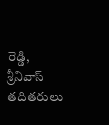రెడ్డి, శ్రీనివాస్ తదితరులు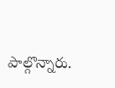పాల్గొన్నారు.